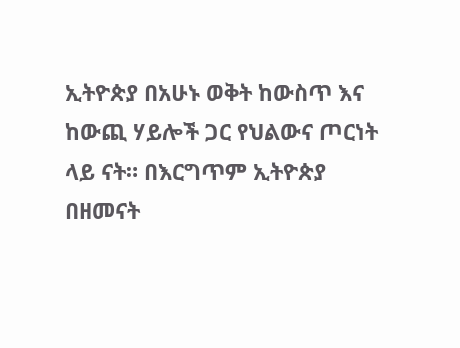ኢትዮጵያ በአሁኑ ወቅት ከውስጥ እና ከውጪ ሃይሎች ጋር የህልውና ጦርነት ላይ ናት። በእርግጥም ኢትዮጵያ በዘመናት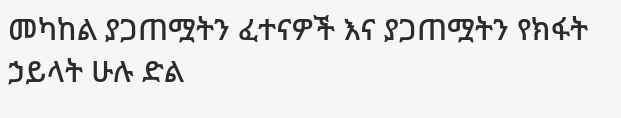መካከል ያጋጠሟትን ፈተናዎች እና ያጋጠሟትን የክፋት ኃይላት ሁሉ ድል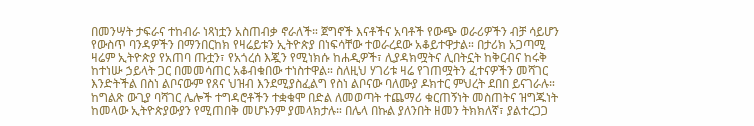በመንሣት ታፍራና ተከብራ ነጻነቷን አስጠብቃ ኖራለች። ጀግኖች እናቶችና አባቶች የውጭ ወራሪዎችን ብቻ ሳይሆን የውስጥ ባንዳዎችን በማንበርከክ የዛሬይቱን ኢትዮጵያ በነፍሳቸው ተወራረደው አቆይተዋታል። በታሪክ አጋጣሚ ዛሬም ኢትዮጵያ የአጠባ ጡቷን፣ የአጎረሰ እጇን የሚነክሱ ከሐዲዎች፣ ሊያዳክሟትና ሊበትኗት ከቅርብና ከሩቅ ከተነሡ ኃይላት ጋር በመመሳጠር አቆብቁበው ተነስተዋል። ስለዚህ ሃገሪቱ ዛሬ የገጠሟትን ፈተናዎችን መሻገር እንድትችል በስነ ልቦናውም የጸና ህዝብ እንደሚያስፈልግ የስነ ልቦናው ባለሙያ ዶክተር ምህረት ደበበ ይናገራሉ።
ከግልጽ ውጊያ ባሻገር ሌሎች ተግዳሮቶችን ተቋቁሞ በድል ለመወጣት ተጨማሪ ቁርጠኝነት መስጠትና ዝግጁነት ከመላው ኢትዮጵያውያን የሚጠበቅ መሆኑንም ያመላክታሉ። በሌላ በኩል ያለንበት ዘመን ትክክለኛ፣ ያልተረጋጋ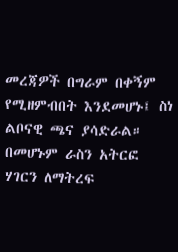መረጃዎች በግራም በቀኝም የሚዘምብበት እንደመሆኑ፤ ስነ ልቦናዊ ጫና ያሳድራል። በመሆኑም ራስን አትርፎ ሃገርን ለማትረፍ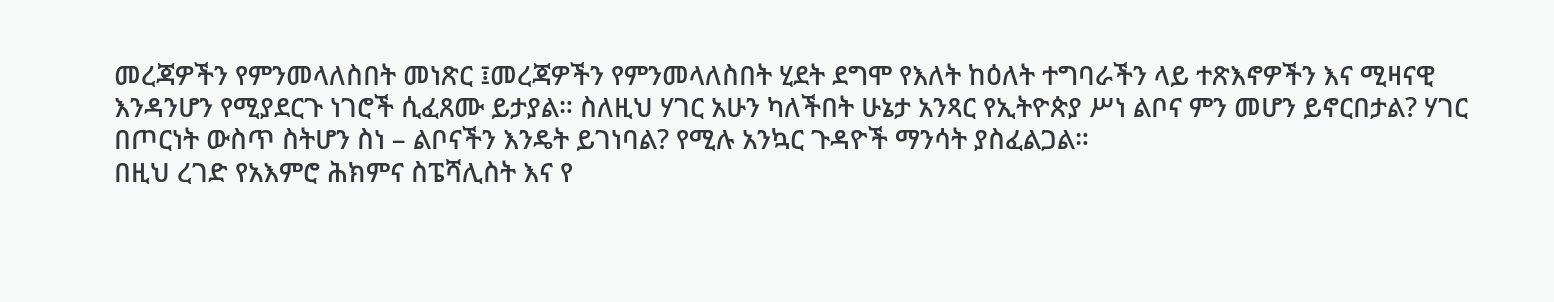መረጃዎችን የምንመላለስበት መነጽር ፤መረጃዎችን የምንመላለስበት ሂደት ደግሞ የእለት ከዕለት ተግባራችን ላይ ተጽእኖዎችን እና ሚዛናዊ እንዳንሆን የሚያደርጉ ነገሮች ሲፈጸሙ ይታያል። ስለዚህ ሃገር አሁን ካለችበት ሁኔታ አንጻር የኢትዮጵያ ሥነ ልቦና ምን መሆን ይኖርበታል? ሃገር በጦርነት ውስጥ ስትሆን ስነ – ልቦናችን እንዴት ይገነባል? የሚሉ አንኳር ጉዳዮች ማንሳት ያስፈልጋል።
በዚህ ረገድ የአእምሮ ሕክምና ስፔሻሊስት እና የ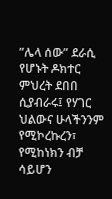”ሌላ ሰው” ደራሲ የሆኑት ዶክተር ምህረት ደበበ ሲያብራሩ፤ የሃገር ህልውና ሁላችንንም የሚኮረኩረን፣ የሚከነክን ብቻ ሳይሆን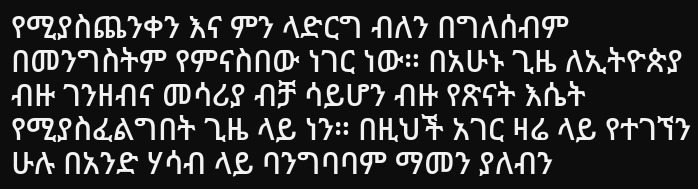የሚያስጨንቀን እና ምን ላድርግ ብለን በግለሰብም በመንግስትም የምናስበው ነገር ነው። በአሁኑ ጊዜ ለኢትዮጵያ ብዙ ገንዘብና መሳሪያ ብቻ ሳይሆን ብዙ የጽናት እሴት የሚያስፈልግበት ጊዜ ላይ ነን። በዚህች አገር ዛሬ ላይ የተገኘን ሁሉ በአንድ ሃሳብ ላይ ባንግባባም ማመን ያለብን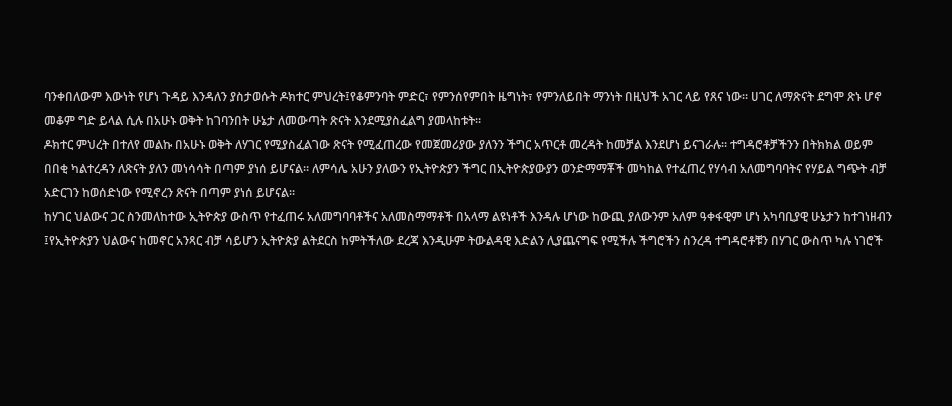ባንቀበለውም እውነት የሆነ ጉዳይ እንዳለን ያስታወሱት ዶክተር ምህረት፤የቆምንባት ምድር፣ የምንሰየምበት ዜግነት፣ የምንለይበት ማንነት በዚህች አገር ላይ የጸና ነው። ሀገር ለማጽናት ደግሞ ጽኑ ሆኖ መቆም ግድ ይላል ሲሉ በአሁኑ ወቅት ከገባንበት ሁኔታ ለመውጣት ጽናት እንደሚያስፈልግ ያመላከቱት።
ዶክተር ምህረት በተለየ መልኩ በአሁኑ ወቅት ለሃገር የሚያስፈልገው ጽናት የሚፈጠረው የመጀመሪያው ያለንን ችግር አጥርቶ መረዳት ከመቻል እንደሆነ ይናገራሉ። ተግዳሮቶቻችንን በትክክል ወይም በበቂ ካልተረዳን ለጽናት ያለን መነሳሳት በጣም ያነሰ ይሆናል። ለምሳሌ አሁን ያለውን የኢትዮጵያን ችግር በኢትዮጵያውያን ወንድማማቾች መካከል የተፈጠረ የሃሳብ አለመግባባትና የሃይል ግጭት ብቻ አድርገን ከወሰድነው የሚኖረን ጽናት በጣም ያነሰ ይሆናል።
ከሃገር ህልውና ጋር ስንመለከተው ኢትዮጵያ ውስጥ የተፈጠሩ አለመግባባቶችና አለመስማማቶች በአላማ ልዩነቶች እንዳሉ ሆነው ከውጪ ያለውንም አለም ዓቀፋዊም ሆነ አካባቢያዊ ሁኔታን ከተገነዘብን ፤የኢትዮጵያን ህልውና ከመኖር አንጻር ብቻ ሳይሆን ኢትዮጵያ ልትደርስ ከምትችለው ደረጃ እንዲሁም ትውልዳዊ እድልን ሊያጨናግፍ የሚችሉ ችግሮችን ስንረዳ ተግዳሮቶቹን በሃገር ውስጥ ካሉ ነገሮች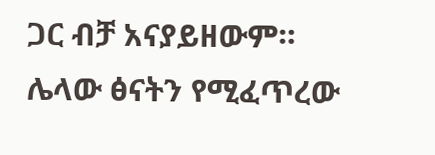ጋር ብቻ አናያይዘውም።
ሌላው ፅናትን የሚፈጥረው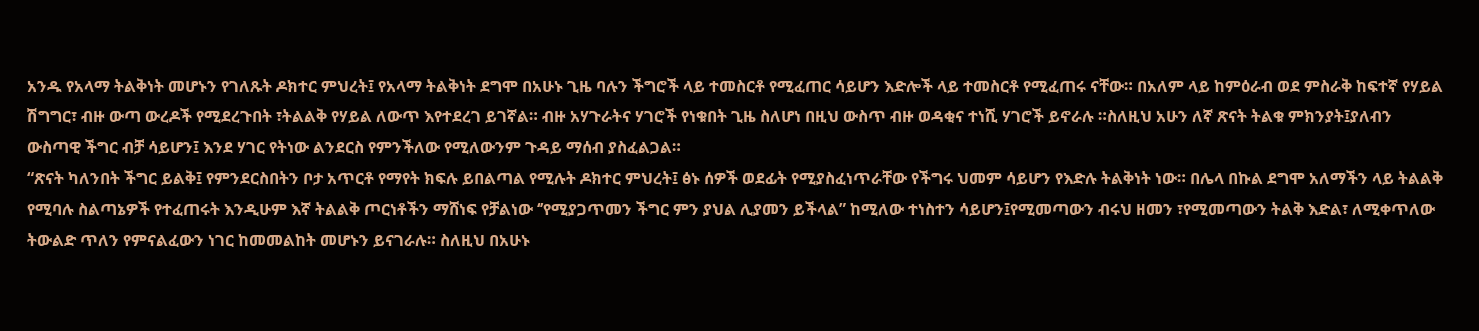አንዱ የአላማ ትልቅነት መሆኑን የገለጹት ዶክተር ምህረት፤ የአላማ ትልቅነት ደግሞ በአሁኑ ጊዜ ባሉን ችግሮች ላይ ተመስርቶ የሚፈጠር ሳይሆን እድሎች ላይ ተመስርቶ የሚፈጠሩ ናቸው። በአለም ላይ ከምዕራብ ወደ ምስራቅ ከፍተኛ የሃይል ሽግግር፣ ብዙ ውጣ ውረዶች የሚደረጉበት ፣ትልልቅ የሃይል ለውጥ እየተደረገ ይገኛል። ብዙ አሃጉራትና ሃገሮች የነቁበት ጊዜ ስለሆነ በዚህ ውስጥ ብዙ ወዳቂና ተነሺ ሃገሮች ይኖራሉ ።ስለዚህ አሁን ለኛ ጽናት ትልቁ ምክንያት፤ያለብን ውስጣዊ ችግር ብቻ ሳይሆን፤ እንደ ሃገር የትነው ልንደርስ የምንችለው የሚለውንም ጉዳይ ማሰብ ያስፈልጋል።
“ጽናት ካለንበት ችግር ይልቅ፤ የምንደርስበትን ቦታ አጥርቶ የማየት ክፍሉ ይበልጣል የሚሉት ዶክተር ምህረት፤ ፅኑ ሰዎች ወደፊት የሚያስፈነጥራቸው የችግሩ ህመም ሳይሆን የእድሉ ትልቅነት ነው። በሌላ በኩል ደግሞ አለማችን ላይ ትልልቅ የሚባሉ ስልጣኔዎች የተፈጠሩት እንዲሁም እኛ ትልልቅ ጦርነቶችን ማሸነፍ የቻልነው ‘’የሚያጋጥመን ችግር ምን ያህል ሊያመን ይችላል” ከሚለው ተነስተን ሳይሆን፤የሚመጣውን ብሩህ ዘመን ፣የሚመጣውን ትልቅ እድል፣ ለሚቀጥለው ትውልድ ጥለን የምናልፈውን ነገር ከመመልከት መሆኑን ይናገራሉ። ስለዚህ በአሁኑ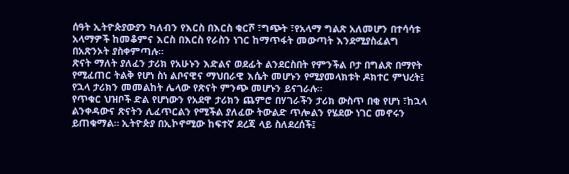ሰዓት ኢትዮጵያውያን ካለብን የእርስ በእርስ ቁርሾ ፣ግጭት ፣የአላማ ግልጽ አለመሆን በተሳሳቱ አላማዎች ከመቆምና እርስ በእርስ የራስን ነገር ከማጥፋት መውጣት እንደሚያስፈልግ በአጽንኦት ያስቀምጣሉ።
ጽናት ማለት ያለፈን ታሪክ የአሁኑን እድልና ወደፊት ልንደርስበት የምንችል ቦታ በግልጽ በማየት የሚፈጠር ትልቅ የሆነ ስነ ልቦናዊና ማህበራዊ እሴት መሆኑን የሚያመላክቱት ዶክተር ምህረት፤ የኋላ ታሪክን መመልከት ሌላው የጽናት ምንጭ መሆኑን ይናገራሉ።
የጥቁር ህዝቦች ድል የሆነውን የአደዋ ታሪክን ጨምሮ በሃገራችን ታሪክ ውስጥ በቂ የሆነ ፣ከኋላ ልንቀዳውና ጽናትን ሊፈጥርልን የሚችል ያለፈው ትውልድ ጥሎልን የሄደው ነገር መኖሩን ይጠቁማል። ኢትዮጵያ በኢኮኖሚው ከፍተኛ ደረጃ ላይ ስለደረሰች፤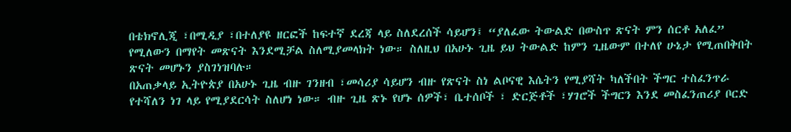በቴክኖሊጂ ፣በሚዲያ ፣በተለያዩ ዘርፎች ከፍተኛ ደረጃ ላይ ስለደረሰች ሳይሆን፤ “ያለፈው ትውልድ በውስጥ ጽናት ምን ሰርቶ አለፈ” የሚለውን በማየት መጽናት እንደሚቻል ስለሚያመላክት ነው። ስለዚህ በአሁኑ ጊዜ ይህ ትውልድ ከምን ጊዜውም በተለየ ሁኔታ የሚጠበቅበት ጽናት መሆኑን ያስገነዝባሉ።
በአጠቃላይ ኢትዮጵያ በአሁኑ ጊዜ ብዙ ገንዘብ ፣መሳሪያ ሳይሆን ብዙ የጽናት ስነ ልቦናዊ እሴትን የሚያሻት ካለችበት ችግር ተስፈንጥራ የተሻለን ነገ ላይ የሚያደርሳት ስለሆነ ነው። ብዙ ጊዜ ጽኑ የሆኑ ሰዎች፣ ቤተሰቦች ፣ ድርጅቶች ፣ሃገሮች ችግርን እንደ መስፈንጠሪያ ቦርድ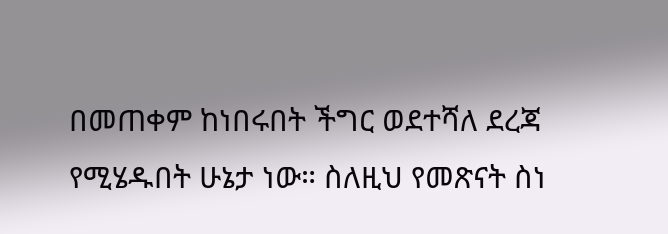በመጠቀም ከነበሩበት ችግር ወደተሻለ ደረጃ የሚሄዱበት ሁኔታ ነው። ስለዚህ የመጽናት ስነ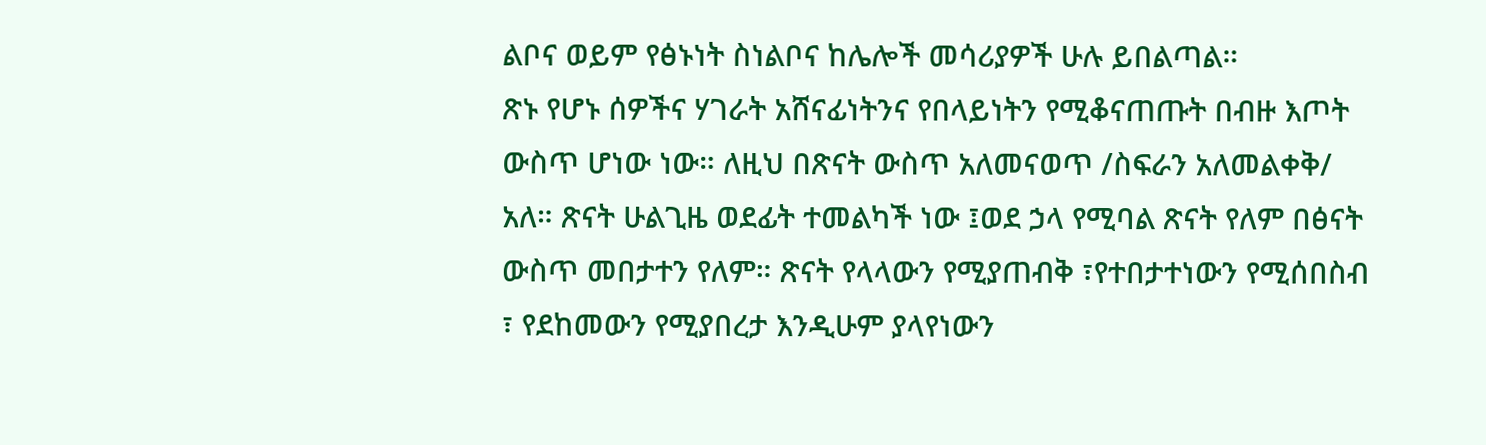ልቦና ወይም የፅኑነት ስነልቦና ከሌሎች መሳሪያዎች ሁሉ ይበልጣል።
ጽኑ የሆኑ ሰዎችና ሃገራት አሸናፊነትንና የበላይነትን የሚቆናጠጡት በብዙ እጦት ውስጥ ሆነው ነው። ለዚህ በጽናት ውስጥ አለመናወጥ /ስፍራን አለመልቀቅ/ አለ። ጽናት ሁልጊዜ ወደፊት ተመልካች ነው ፤ወደ ኃላ የሚባል ጽናት የለም በፅናት ውስጥ መበታተን የለም። ጽናት የላላውን የሚያጠብቅ ፣የተበታተነውን የሚሰበስብ ፣ የደከመውን የሚያበረታ እንዲሁም ያላየነውን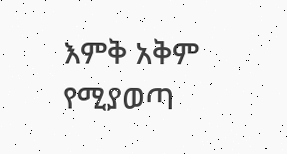እምቅ አቅም የሚያወጣ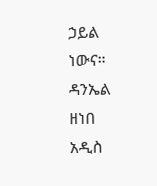ኃይል ነውና።
ዳንኤል ዘነበ
አዲስ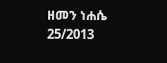ዘመን ነሐሴ 25/2013